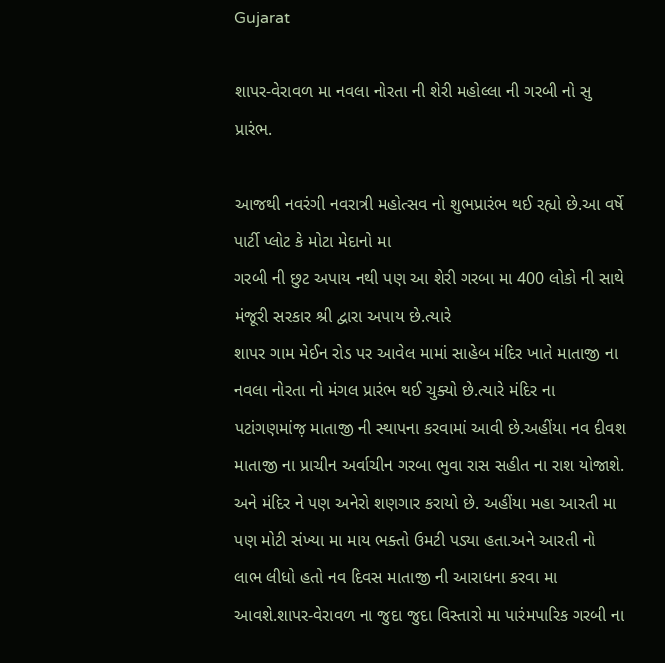Gujarat

શાપર-વેરાવળ મા નવલા નોરતા ની શેરી મહોલ્લા ની ગરબી નો સુ પ્રારંભ.

આજથી નવરંગી નવરાત્રી મહોત્સવ નો શુભપ્રારંભ થઈ રહ્યો છે.આ વર્ષે પાર્ટી પ્લોટ કે મોટા મેદાનો મા
ગરબી ની છુટ અપાય નથી પણ આ શેરી ગરબા મા 400 લોકો ની સાથે મંજૂરી સરકાર શ્રી દ્વારા અપાય છે.ત્યારે
શાપર ગામ મેઈન રોડ પર આવેલ મામાં સાહેબ મંદિર ખાતે માતાજી ના નવલા નોરતા નો મંગલ પ્રારંભ થઈ ચુક્યો છે.ત્યારે મંદિર ના પટાંગણમાંજ઼ માતાજી ની સ્થાપના કરવામાં આવી છે.અહીંયા નવ દીવશ માતાજી ના પ્રાચીન અર્વાચીન ગરબા ભુવા રાસ સહીત ના રાશ યોજાશે. અને મંદિર ને પણ અનેરો શણગાર કરાયો છે. અહીંયા મહા આરતી મા પણ મોટી સંખ્યા મા માય ભક્તો ઉમટી પડ્યા હતા.અને આરતી નો લાભ લીધો હતો નવ દિવસ માતાજી ની આરાધના કરવા મા આવશે.શાપર-વેરાવળ ના જુદા જુદા વિસ્તારો મા પારંમપારિક ગરબી ના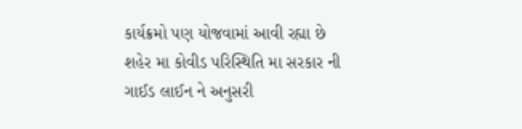કાર્યક્રમો પણ યોજવામાં આવી રહ્યા છે શહેર મા કોવીડ પરિસ્થિતિ મા સરકાર ની ગાઈડ લાઈન ને અનુસરી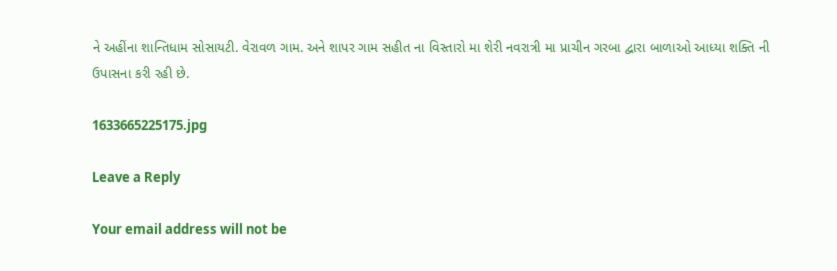ને અહીંના શાન્તિધામ સોસાયટી. વેરાવળ ગામ. અને શાપર ગામ સહીત ના વિસ્તારો મા શેરી નવરાત્રી મા પ્રાચીન ગરબા દ્વારા બાળાઓ આધ્યા શક્તિ ની ઉપાસના કરી રહી છે.

1633665225175.jpg

Leave a Reply

Your email address will not be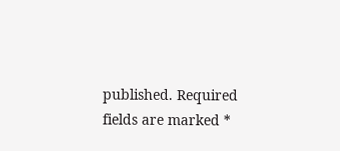published. Required fields are marked *